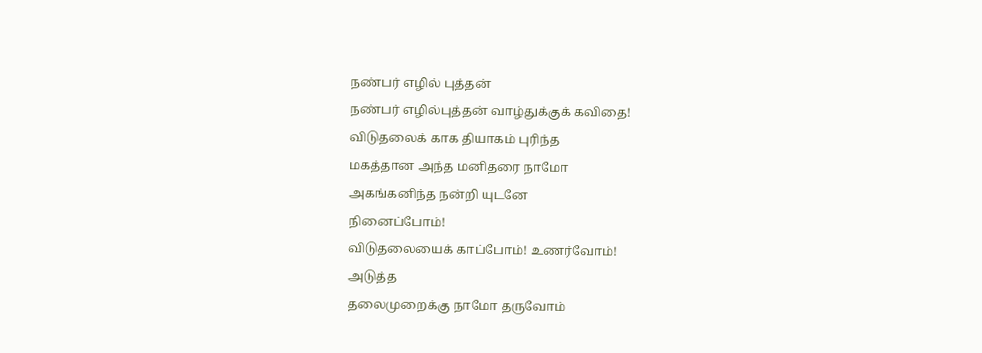நண்பர் எழில் புத்தன்
நண்பர் எழில்புத்தன் வாழ்துக்குக் கவிதை!
விடுதலைக் காக தியாகம் புரிந்த
மகத்தான அந்த மனிதரை நாமோ
அகங்கனிந்த நன்றி யுடனே
நினைப்போம்!
விடுதலையைக் காப்போம்! உணர்வோம்!
அடுத்த
தலைமுறைக்கு நாமோ தருவோம்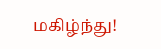மகிழ்ந்து!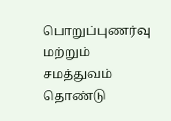பொறுப்புணர்வு மற்றும் சமத்துவம்
தொண்டு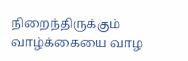நிறைந்திருக்கும் வாழ்க்கையை வாழ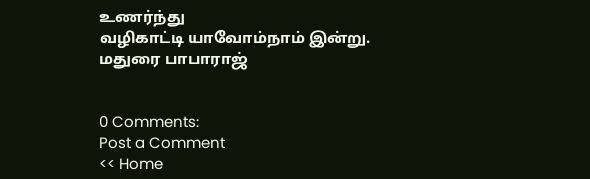உணர்ந்து
வழிகாட்டி யாவோம்நாம் இன்று.
மதுரை பாபாராஜ்


0 Comments:
Post a Comment
<< Home